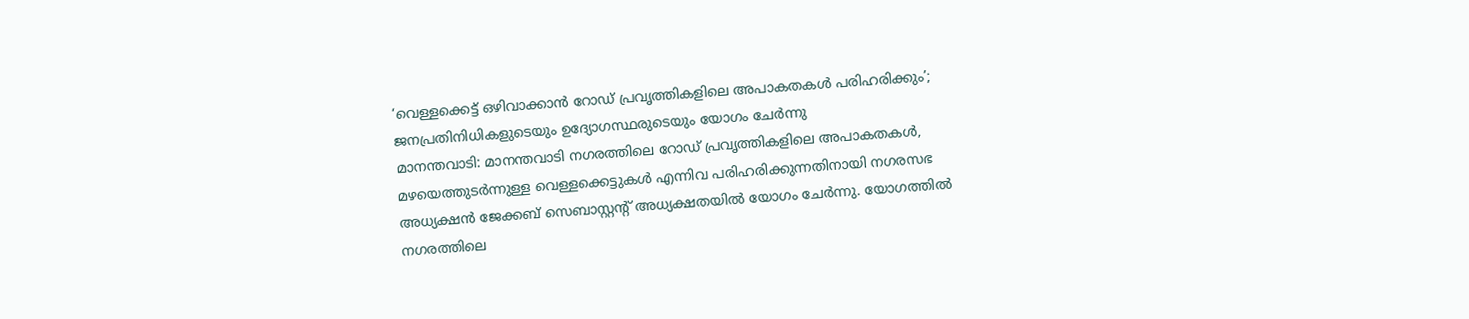‘വെള്ളക്കെട്ട് ഒഴിവാക്കാൻ റോഡ് പ്രവൃത്തികളിലെ അപാകതകൾ പരിഹരിക്കും’; ജനപ്രതിനിധികളുടെയും ഉദ്യോഗസ്ഥരുടെയും യോഗം ചേർന്നു
മാനന്തവാടി: മാനന്തവാടി നഗരത്തിലെ റോഡ് പ്രവൃത്തികളിലെ അപാകതകൾ, മഴയെത്തുടർന്നുള്ള വെള്ളക്കെട്ടുകൾ എന്നിവ പരിഹരിക്കുന്നതിനായി നഗരസഭ അധ്യക്ഷൻ ജേക്കബ് സെബാസ്റ്റൻ്റ് അധ്യക്ഷതയിൽ യോഗം ചേർന്നു. യോഗത്തിൽ നഗരത്തിലെ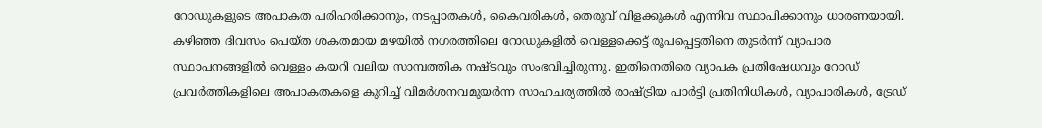റോഡുകളുടെ അപാകത പരിഹരിക്കാനും, നടപ്പാതകൾ, കൈവരികൾ, തെരുവ് വിളക്കുകൾ എന്നിവ സ്ഥാപിക്കാനും ധാരണയായി.
കഴിഞ്ഞ ദിവസം പെയ്ത ശകതമായ മഴയിൽ നഗരത്തിലെ റോഡുകളിൽ വെള്ളക്കെട്ട് രൂപപ്പെട്ടതിനെ തുടർന്ന് വ്യാപാര സ്ഥാപനങ്ങളിൽ വെള്ളം കയറി വലിയ സാമ്പത്തിക നഷ്ടവും സംഭവിച്ചിരുന്നു. ഇതിനെതിരെ വ്യാപക പ്രതിഷേധവും റോഡ് പ്രവർത്തികളിലെ അപാകതകളെ കുറിച്ച് വിമർശനവമുയർന്ന സാഹചര്യത്തിൽ രാഷ്ട്രിയ പാർട്ടി പ്രതിനിധികൾ, വ്യാപാരികൾ, ട്രേഡ്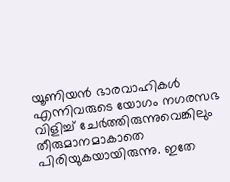യൂണിയൻ ഭാരവാഹികൾ എന്നിവരുടെ യോഗം നഗരസഭ വിളിച്ച് ചേർത്തിരുന്നുവെങ്കിലും തീരുമാനമാകാതെ പിരിയുകയായിരുന്നു. ഇതേ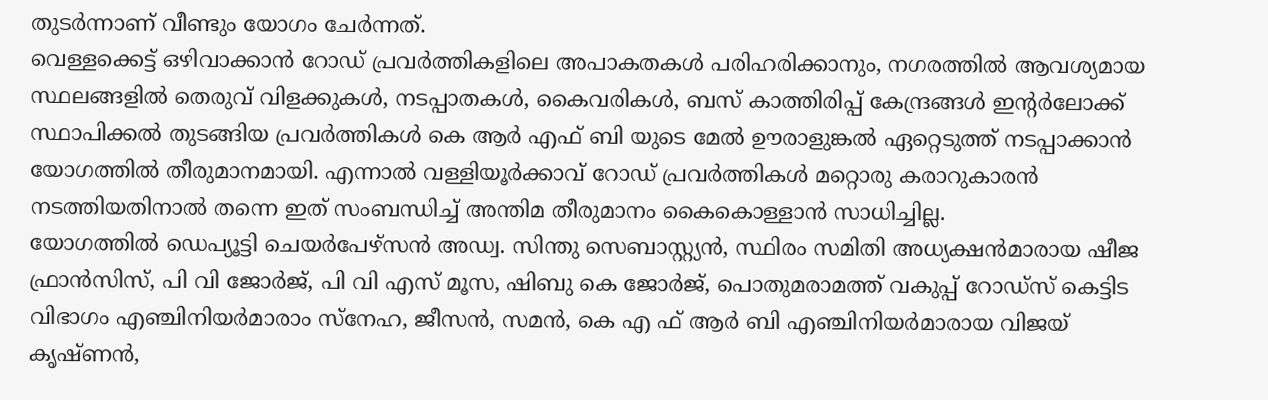തുടർന്നാണ് വീണ്ടും യോഗം ചേർന്നത്.
വെള്ളക്കെട്ട് ഒഴിവാക്കാൻ റോഡ് പ്രവർത്തികളിലെ അപാകതകൾ പരിഹരിക്കാനും, നഗരത്തിൽ ആവശ്യമായ സ്ഥലങ്ങളിൽ തെരുവ് വിളക്കുകൾ, നടപ്പാതകൾ, കൈവരികൾ, ബസ് കാത്തിരിപ്പ് കേന്ദ്രങ്ങൾ ഇന്റർലോക്ക് സ്ഥാപിക്കൽ തുടങ്ങിയ പ്രവർത്തികൾ കെ ആർ എഫ് ബി യുടെ മേൽ ഊരാളുങ്കൽ ഏറ്റെടുത്ത് നടപ്പാക്കാൻ യോഗത്തിൽ തീരുമാനമായി. എന്നാൽ വള്ളിയൂർക്കാവ് റോഡ് പ്രവർത്തികൾ മറ്റൊരു കരാറുകാരൻ നടത്തിയതിനാൽ തന്നെ ഇത് സംബന്ധിച്ച് അന്തിമ തീരുമാനം കൈകൊള്ളാൻ സാധിച്ചില്ല.
യോഗത്തിൽ ഡെപ്യൂട്ടി ചെയർപേഴ്സൻ അഡ്വ. സിന്തു സെബാസ്റ്റ്യൻ, സ്ഥിരം സമിതി അധ്യക്ഷൻമാരായ ഷീജ ഫ്രാൻസിസ്, പി വി ജോർജ്, പി വി എസ് മൂസ, ഷിബു കെ ജോർജ്, പൊതുമരാമത്ത് വകുപ്പ് റോഡ്സ് കെട്ടിട വിഭാഗം എഞ്ചിനിയർമാരാം സ്നേഹ, ജീസൻ, സമൻ, കെ എ ഫ് ആർ ബി എഞ്ചിനിയർമാരായ വിജയ് കൃഷ്ണൻ,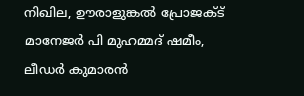നിഖില, ഊരാളുങ്കൽ പ്രോജക്ട് മാനേജർ പി മുഹമ്മദ് ഷമീം, ലീഡർ കുമാരൻ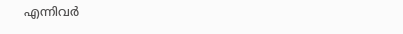എന്നിവർ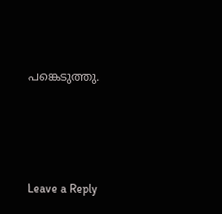പങ്കെടുത്തു.





Leave a Reply